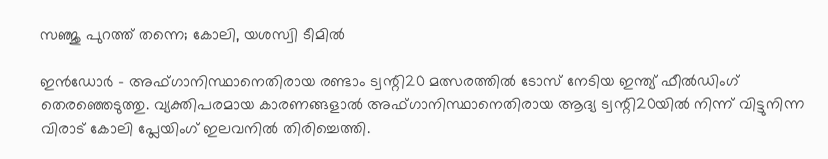സഞ്ജു പുറത്ത് തന്നെ; കോലി, യശസ്വി ടീമില്‍

ഇന്‍ഡോര്‍ - അഫ്ഗാനിസ്ഥാനെതിരായ രണ്ടാം ട്വന്റി20 മത്സരത്തില്‍ ടോസ് നേടിയ ഇന്ത്യ് ഫീല്‍ഡിംഗ് തെരഞ്ഞെടുത്തു. വ്യക്തിപരമായ കാരണങ്ങളാല്‍ അഫ്ഗാനിസ്ഥാനെതിരായ ആദ്യ ട്വന്റി20യില്‍ നിന്ന് വിട്ടുനിന്ന വിരാട് കോലി പ്ലേയിംഗ് ഇലവനില്‍ തിരിച്ചെത്തി.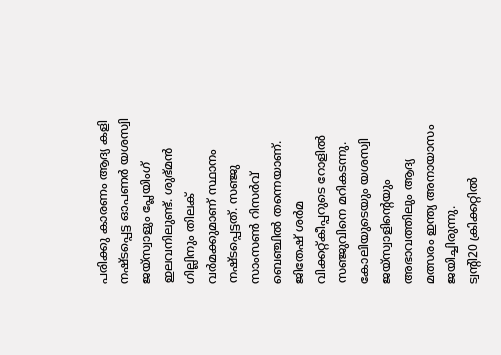പരിക്കു കാരണം ആദ്യ കളി നഷ്ടപ്പെട്ട ഓപണര്‍ യശസ്വി ജയ്‌സ്വാളും പ്ലേയിംഗ് ഇലവനിലുണ്ട്. ശുഭ്മന്‍ ഗില്ലിനും തിലക് വര്‍മക്കുമാണ് സ്ഥാനം നഷ്ടപ്പെട്ടത്. സഞ്ജു സാംസണ്‍ റിസര്‍വ് ബെഞ്ചില്‍ തന്നെയാണ്. ജിതേഷ് ശര്‍മ വിക്കറ്റ്കീപ്പറുടെ റോളില്‍ സഞ്ജുവിനെ മറികടന്നു. കോലിയുടെയും യശസ്വി ജയ്‌സ്വാളിന്റെയും അഭാവത്തിലും ആദ്യ മത്സരം ഇന്ത്യ അനായാസം ജയിച്ചിരുന്നു.
ട്വന്റി20 ക്രിക്കറ്റില്‍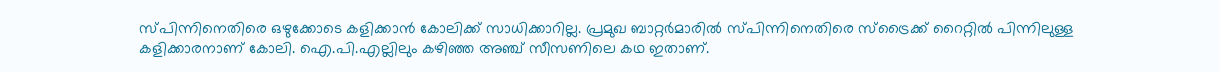സ്പിന്നിനെതിരെ ഒഴുക്കോടെ കളിക്കാന്‍ കോലിക്ക് സാധിക്കാറില്ല. പ്രമുഖ ബാറ്റര്‍മാരില്‍ സ്പിന്നിനെതിരെ സ്‌ട്രൈക്ക് റൈറ്റില്‍ പിന്നിലുള്ള കളിക്കാരനാണ് കോലി. ഐ.പി.എല്ലിലും കഴിഞ്ഞ അഞ്ച് സീസണിലെ കഥ ഇതാണ്.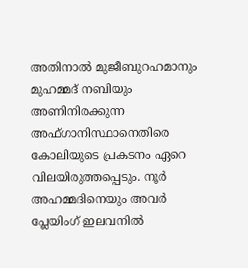അതിനാല്‍ മുജീബുറഹമാനും മുഹമ്മദ് നബിയും അണിനിരക്കുന്ന അഫ്ഗാനിസ്ഥാനെതിരെ കോലിയുടെ പ്രകടനം ഏറെ വിലയിരുത്തപ്പെടും. നൂര്‍ അഹമ്മദിനെയും അവര്‍ പ്ലേയിംഗ് ഇലവനില്‍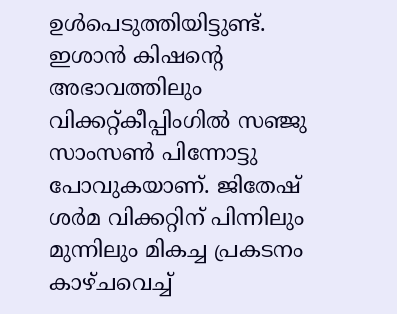ഉള്‍പെടുത്തിയിട്ടുണ്ട്.
ഇശാന്‍ കിഷന്റെ അഭാവത്തിലും വിക്കറ്റ്കീപ്പിംഗില്‍ സഞ്ജു സാംസണ്‍ പിന്നോട്ടു പോവുകയാണ്. ജിതേഷ് ശര്‍മ വിക്കറ്റിന് പിന്നിലും മുന്നിലും മികച്ച പ്രകടനം കാഴ്ചവെച്ച്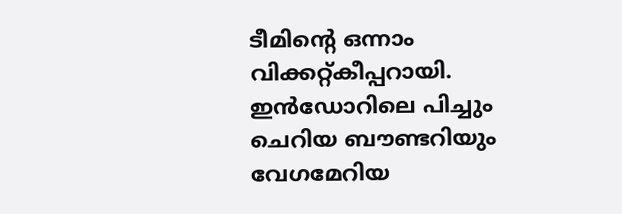ടീമിന്റെ ഒന്നാം വിക്കറ്റ്കീപ്പറായി.
ഇന്‍ഡോറിലെ പിച്ചും ചെറിയ ബൗണ്ടറിയും വേഗമേറിയ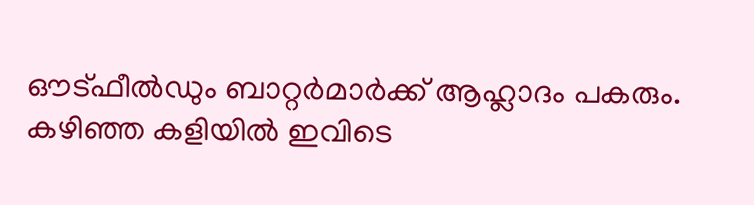ഔട്ഫീല്‍ഡും ബാറ്റര്‍മാര്‍ക്ക് ആഹ്ലാദം പകരും. കഴിഞ്ഞ കളിയില്‍ ഇവിടെ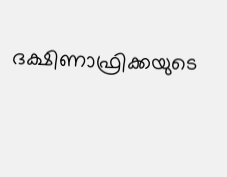ദക്ഷിണാഫ്രിക്കയുടെ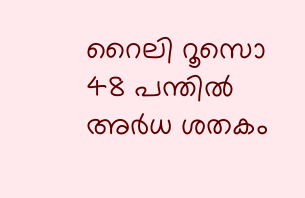റൈലി റൂസൊ    48 പന്തില്‍ അര്‍ധ ശതകം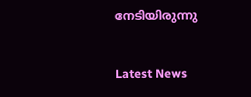നേടിയിരുന്നു


Latest News